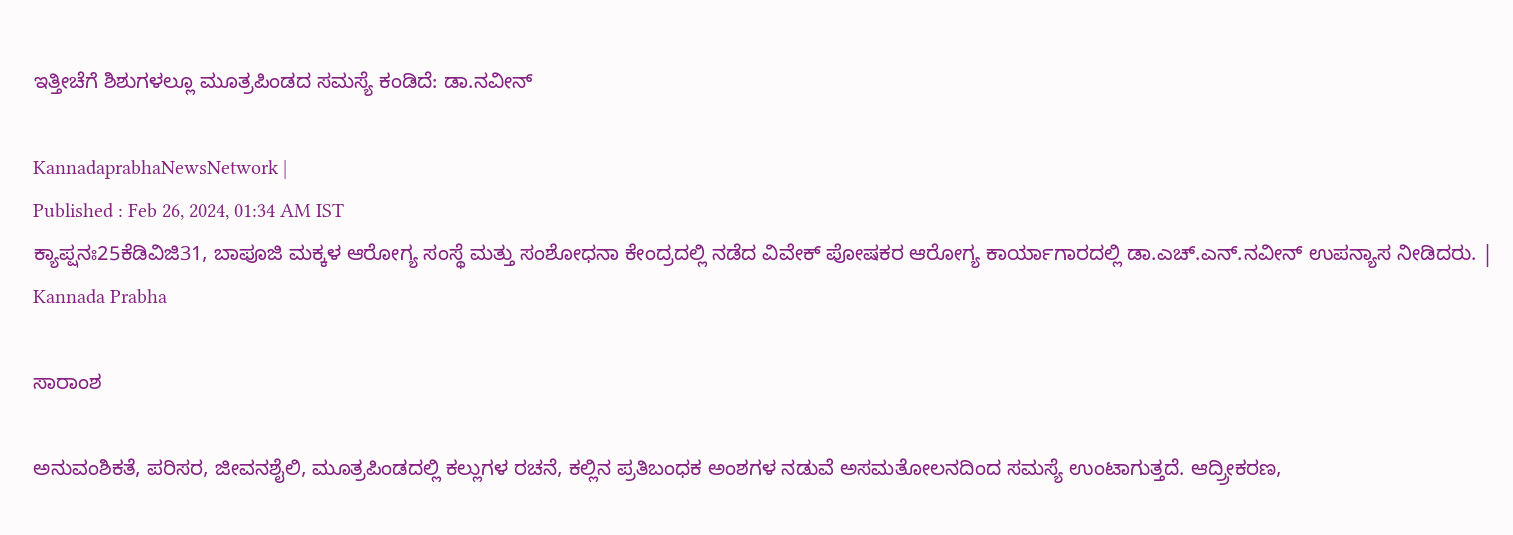ಇತ್ತೀಚೆಗೆ ಶಿಶುಗಳಲ್ಲೂ ಮೂತ್ರಪಿಂಡದ ಸಮಸ್ಯೆ ಕಂಡಿದೆ: ಡಾ.ನವೀನ್‌

KannadaprabhaNewsNetwork |
Published : Feb 26, 2024, 01:34 AM IST
ಕ್ಯಾಪ್ಷನಃ25ಕೆಡಿವಿಜಿ31, ಬಾಪೂಜಿ ಮಕ್ಕಳ ಆರೋಗ್ಯ ಸಂಸ್ಥೆ ಮತ್ತು ಸಂಶೋಧನಾ ಕೇಂದ್ರದಲ್ಲಿ ನಡೆದ ವಿವೇಕ್ ಪೋಷಕರ ಆರೋಗ್ಯ ಕಾರ್ಯಾಗಾರದಲ್ಲಿ ಡಾ.ಎಚ್.ಎನ್.ನವೀನ್ ಉಪನ್ಯಾಸ ನೀಡಿದರು. | Kannada Prabha

ಸಾರಾಂಶ

ಅನುವಂಶಿಕತೆ, ಪರಿಸರ, ಜೀವನಶೈಲಿ, ಮೂತ್ರಪಿಂಡದಲ್ಲಿ ಕಲ್ಲುಗಳ ರಚನೆ, ಕಲ್ಲಿನ ಪ್ರತಿಬಂಧಕ ಅಂಶಗಳ ನಡುವೆ ಅಸಮತೋಲನದಿಂದ ಸಮಸ್ಯೆ ಉಂಟಾಗುತ್ತದೆ. ಆದ್ರ‍್ರೀಕರಣ,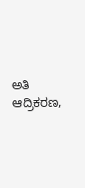ಅತಿ ಆದ್ರಿಕರಣ,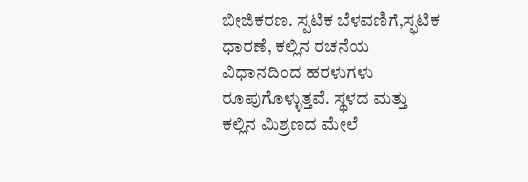ಬೀಜಿಕರಣ. ಸ್ಪಟಿಕ ಬೆಳವಣಿಗೆ,ಸ್ಫಟಿಕ ಧಾರಣೆ, ಕಲ್ಲಿನ ರಚನೆಯ ವಿಧಾನದಿಂದ ಹರಳುಗಳು ರೂಪುಗೊಳ್ಳುತ್ತವೆ. ಸ್ಥಳದ ಮತ್ತು ಕಲ್ಲಿನ ಮಿಶ್ರಣದ ಮೇಲೆ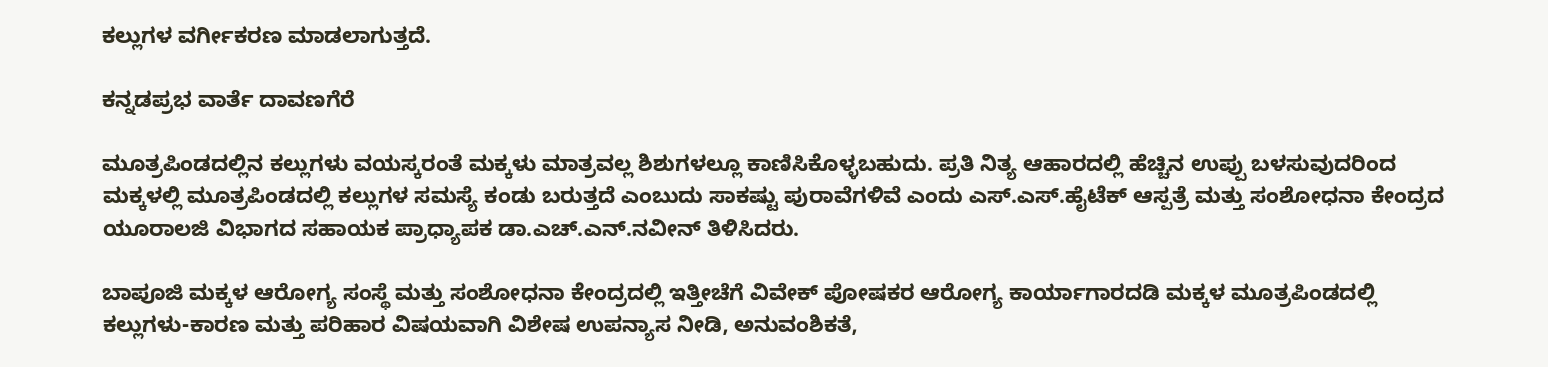ಕಲ್ಲುಗಳ ವರ್ಗೀಕರಣ ಮಾಡಲಾಗುತ್ತದೆ.

ಕನ್ನಡಪ್ರಭ ವಾರ್ತೆ ದಾವಣಗೆರೆ

ಮೂತ್ರಪಿಂಡದಲ್ಲಿನ ಕಲ್ಲುಗಳು ವಯಸ್ಕರಂತೆ ಮಕ್ಕಳು ಮಾತ್ರವಲ್ಲ ಶಿಶುಗಳಲ್ಲೂ ಕಾಣಿಸಿಕೊಳ್ಳಬಹುದು. ಪ್ರತಿ ನಿತ್ಯ ಆಹಾರದಲ್ಲಿ ಹೆಚ್ಚಿನ ಉಪ್ಪು ಬಳಸುವುದರಿಂದ ಮಕ್ಕಳಲ್ಲಿ ಮೂತ್ರಪಿಂಡದಲ್ಲಿ ಕಲ್ಲುಗಳ ಸಮಸ್ಯೆ ಕಂಡು ಬರುತ್ತದೆ ಎಂಬುದು ಸಾಕಷ್ಟು ಪುರಾವೆಗಳಿವೆ ಎಂದು ಎಸ್.ಎಸ್.ಹೈಟೆಕ್ ಆಸ್ಪತ್ರೆ ಮತ್ತು ಸಂಶೋಧನಾ ಕೇಂದ್ರದ ಯೂರಾಲಜಿ ವಿಭಾಗದ ಸಹಾಯಕ ಪ್ರಾಧ್ಯಾಪಕ ಡಾ.ಎಚ್.ಎನ್.ನವೀನ್ ತಿಳಿಸಿದರು.

ಬಾಪೂಜಿ ಮಕ್ಕಳ ಆರೋಗ್ಯ ಸಂಸ್ಥೆ ಮತ್ತು ಸಂಶೋಧನಾ ಕೇಂದ್ರದಲ್ಲಿ ಇತ್ತೀಚೆಗೆ ವಿವೇಕ್ ಪೋಷಕರ ಆರೋಗ್ಯ ಕಾರ್ಯಾಗಾರದಡಿ ಮಕ್ಕಳ ಮೂತ್ರಪಿಂಡದಲ್ಲಿ ಕಲ್ಲುಗಳು-ಕಾರಣ ಮತ್ತು ಪರಿಹಾರ ವಿಷಯವಾಗಿ ವಿಶೇಷ ಉಪನ್ಯಾಸ ನೀಡಿ, ಅನುವಂಶಿಕತೆ,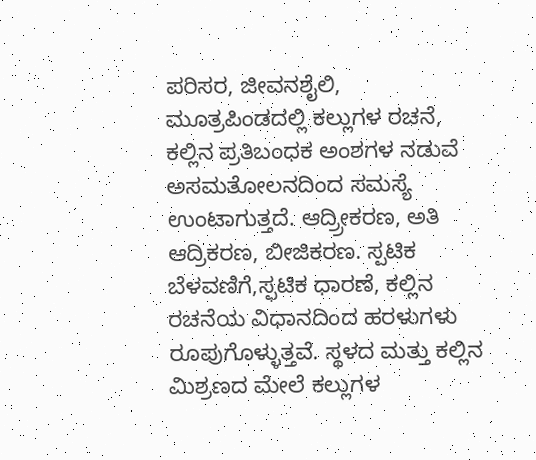ಪರಿಸರ, ಜೀವನಶೈಲಿ, ಮೂತ್ರಪಿಂಡದಲ್ಲಿ ಕಲ್ಲುಗಳ ರಚನೆ, ಕಲ್ಲಿನ ಪ್ರತಿಬಂಧಕ ಅಂಶಗಳ ನಡುವೆ ಅಸಮತೋಲನದಿಂದ ಸಮಸ್ಯೆ ಉಂಟಾಗುತ್ತದೆ. ಆದ್ರ‍್ರೀಕರಣ, ಅತಿ ಆದ್ರಿಕರಣ, ಬೀಜಿಕರಣ. ಸ್ಪಟಿಕ ಬೆಳವಣಿಗೆ,ಸ್ಫಟಿಕ ಧಾರಣೆ, ಕಲ್ಲಿನ ರಚನೆಯ ವಿಧಾನದಿಂದ ಹರಳುಗಳು ರೂಪುಗೊಳ್ಳುತ್ತವೆ. ಸ್ಥಳದ ಮತ್ತು ಕಲ್ಲಿನ ಮಿಶ್ರಣದ ಮೇಲೆ ಕಲ್ಲುಗಳ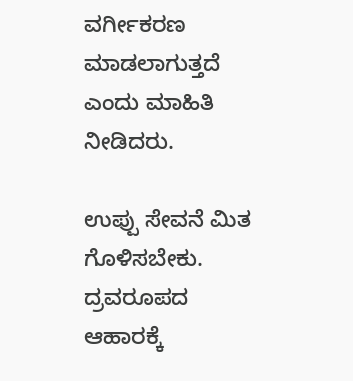ವರ್ಗೀಕರಣ ಮಾಡಲಾಗುತ್ತದೆ ಎಂದು ಮಾಹಿತಿ ನೀಡಿದರು.

ಉಪ್ಪು ಸೇವನೆ ಮಿತ ಗೊಳಿಸಬೇಕು. ದ್ರವರೂಪದ ಆಹಾರಕ್ಕೆ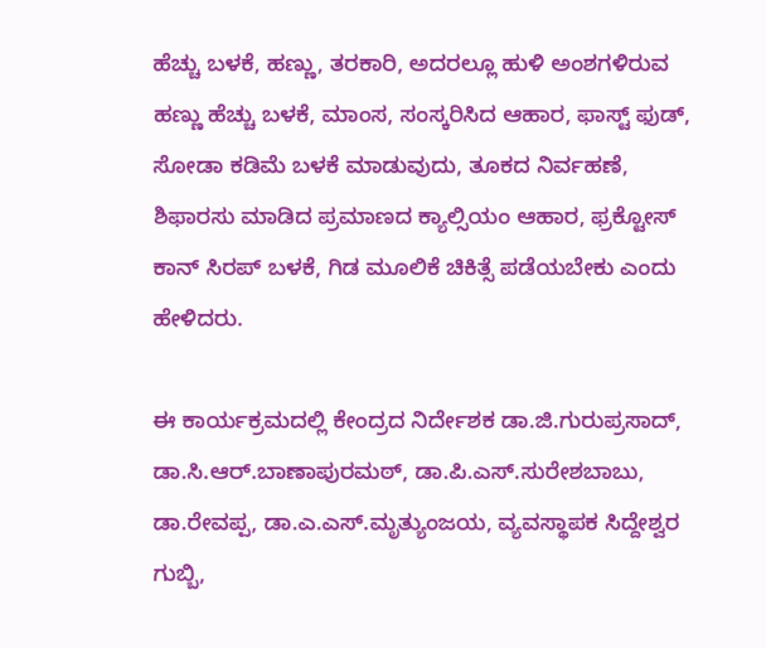ಹೆಚ್ಚು ಬಳಕೆ, ಹಣ್ಣು, ತರಕಾರಿ, ಅದರಲ್ಲೂ ಹುಳಿ ಅಂಶಗಳಿರುವ ಹಣ್ಣು ಹೆಚ್ಚು ಬಳಕೆ, ಮಾಂಸ, ಸಂಸ್ಕರಿಸಿದ ಆಹಾರ, ಫಾಸ್ಟ್ ಫುಡ್, ಸೋಡಾ ಕಡಿಮೆ ಬಳಕೆ ಮಾಡುವುದು, ತೂಕದ ನಿರ್ವಹಣೆ, ಶಿಫಾರಸು ಮಾಡಿದ ಪ್ರಮಾಣದ ಕ್ಯಾಲ್ಸಿಯಂ ಆಹಾರ, ಫ್ರಕ್ಟೋಸ್ ಕಾನ್ ಸಿರಪ್ ಬಳಕೆ, ಗಿಡ ಮೂಲಿಕೆ ಚಿಕಿತ್ಸೆ ಪಡೆಯಬೇಕು ಎಂದು ಹೇಳಿದರು.

ಈ ಕಾರ್ಯಕ್ರಮದಲ್ಲಿ ಕೇಂದ್ರದ ನಿರ್ದೇಶಕ ಡಾ.ಜಿ.ಗುರುಪ್ರಸಾದ್, ಡಾ.ಸಿ.ಆರ್.ಬಾಣಾಪುರಮಠ್, ಡಾ.ಪಿ.ಎಸ್.ಸುರೇಶಬಾಬು, ಡಾ.ರೇವಪ್ಪ, ಡಾ.ಎ.ಎಸ್.ಮೃತ್ಯುಂಜಯ, ವ್ಯವಸ್ಥಾಪಕ ಸಿದ್ದೇಶ್ವರ ಗುಬ್ಬಿ,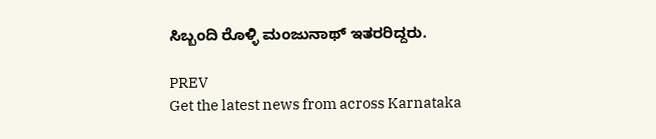ಸಿಬ್ಬಂದಿ ರೊಳ್ಳಿ ಮಂಜುನಾಥ್ ಇತರರಿದ್ದರು.

PREV
Get the latest news from across Karnataka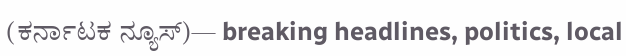(ಕರ್ನಾಟಕ ನ್ಯೂಸ್)— breaking headlines, politics, local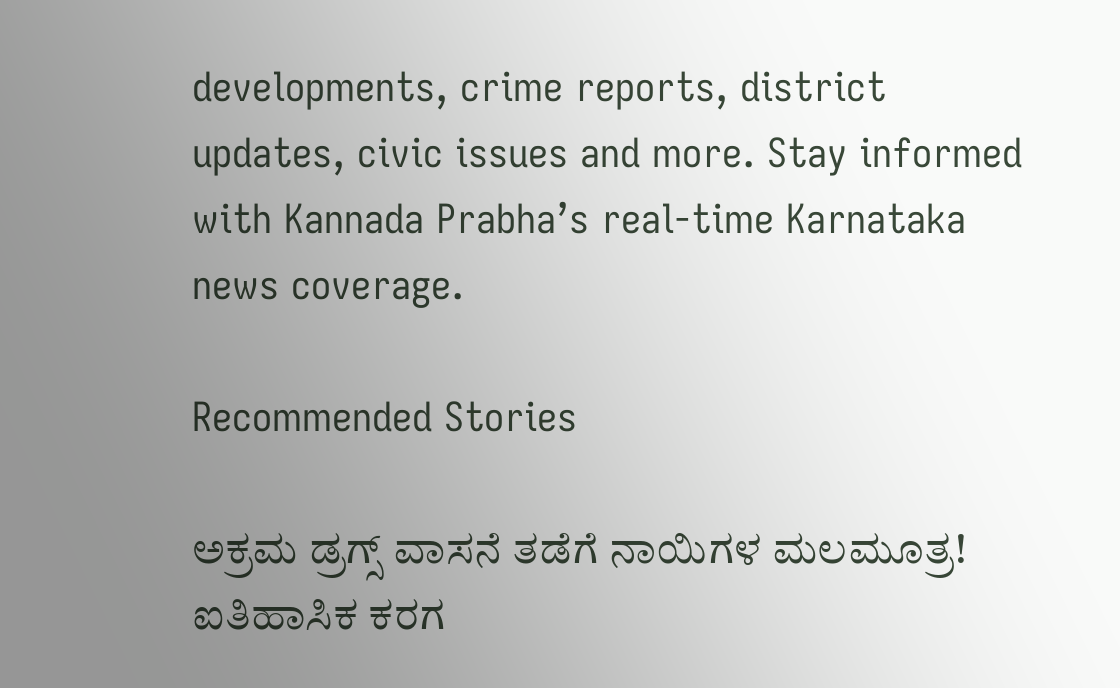developments, crime reports, district updates, civic issues and more. Stay informed with Kannada Prabha’s real‑time Karnataka news coverage.

Recommended Stories

ಅಕ್ರಮ ಡ್ರಗ್ಸ್‌ ವಾಸನೆ ತಡೆಗೆ ನಾಯಿಗಳ ಮಲಮೂತ್ರ!
ಐತಿಹಾಸಿಕ ಕರಗ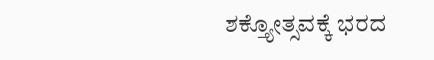ಶಕ್ತ್ಯೋತ್ಸವಕ್ಕೆ ಭರದ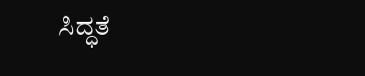ಸಿದ್ಧತೆ